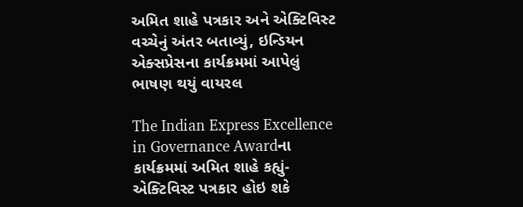અમિત શાહે પત્રકાર અને એક્ટિવિસ્ટ વચ્ચેનું અંતર બતાવ્યું, ઇન્ડિયન એક્સપ્રેસના કાર્યક્રમમાં આપેલું ભાષણ થયું વાયરલ

The Indian Express Excellence in Governance Awardના કાર્યક્રમમાં અમિત શાહે કહ્યું- એક્ટિવિસ્ટ પત્રકાર હોઇ શકે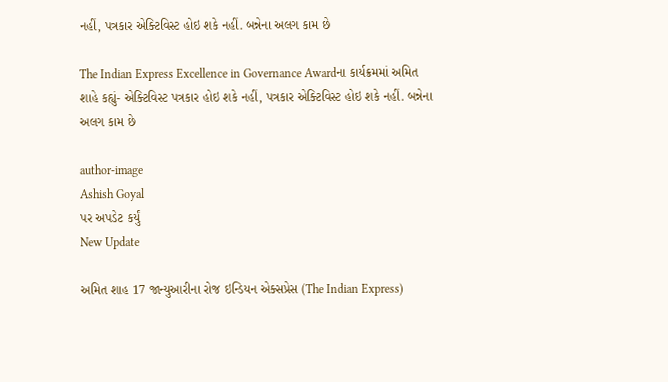નહીં, પત્રકાર એક્ટિવિસ્ટ હોઇ શકે નહીં. બન્નેના અલગ કામ છે

The Indian Express Excellence in Governance Awardના કાર્યક્રમમાં અમિત શાહે કહ્યું- એક્ટિવિસ્ટ પત્રકાર હોઇ શકે નહીં, પત્રકાર એક્ટિવિસ્ટ હોઇ શકે નહીં. બન્નેના અલગ કામ છે

author-image
Ashish Goyal
પર અપડેટ કર્યું
New Update

અમિત શાહ 17 જાન્યુઆરીના રોજ ઇન્ડિયન એક્સપ્રેસ (The Indian Express)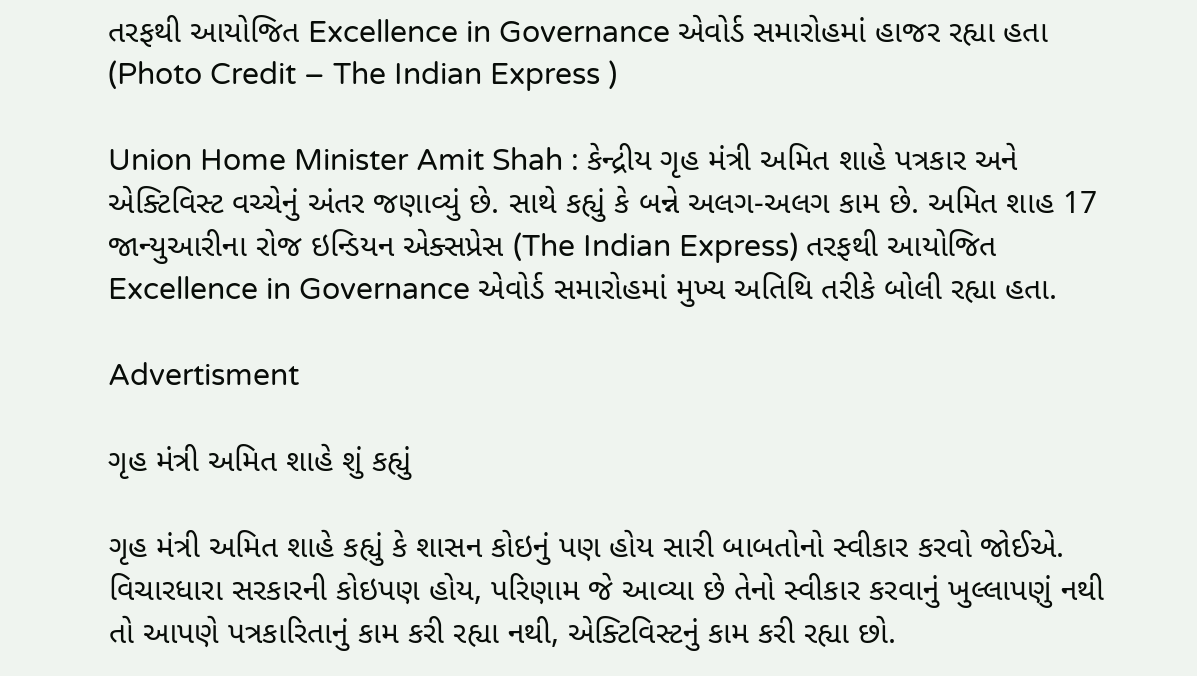તરફથી આયોજિત Excellence in Governance એવોર્ડ સમારોહમાં હાજર રહ્યા હતા (Photo Credit – The Indian Express )

Union Home Minister Amit Shah : કેન્દ્રીય ગૃહ મંત્રી અમિત શાહે પત્રકાર અને એક્ટિવિસ્ટ વચ્ચેનું અંતર જણાવ્યું છે. સાથે કહ્યું કે બન્ને અલગ-અલગ કામ છે. અમિત શાહ 17 જાન્યુઆરીના રોજ ઇન્ડિયન એક્સપ્રેસ (The Indian Express) તરફથી આયોજિત Excellence in Governance એવોર્ડ સમારોહમાં મુખ્ય અતિથિ તરીકે બોલી રહ્યા હતા.

Advertisment

ગૃહ મંત્રી અમિત શાહે શું કહ્યું

ગૃહ મંત્રી અમિત શાહે કહ્યું કે શાસન કોઇનું પણ હોય સારી બાબતોનો સ્વીકાર કરવો જોઈએ. વિચારધારા સરકારની કોઇપણ હોય, પરિણામ જે આવ્યા છે તેનો સ્વીકાર કરવાનું ખુલ્લાપણું નથી તો આપણે પત્રકારિતાનું કામ કરી રહ્યા નથી, એક્ટિવિસ્ટનું કામ કરી રહ્યા છો.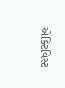એક્ટિવિસ્ટ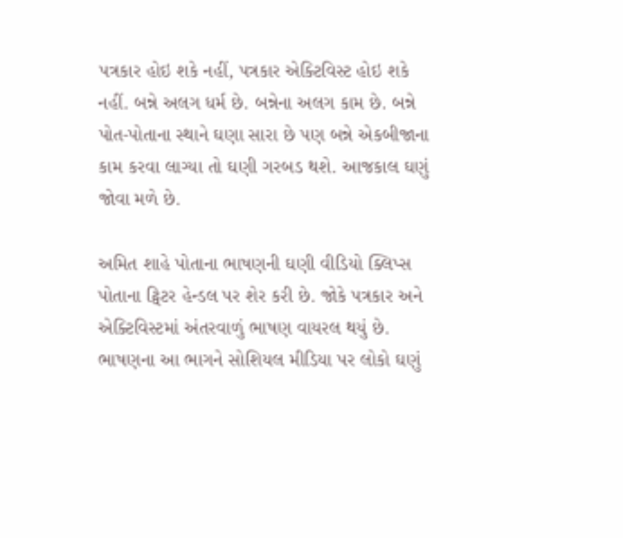પત્રકાર હોઇ શકે નહીં, પત્રકાર એક્ટિવિસ્ટ હોઇ શકે નહીં. બન્ને અલગ ધર્મ છે. બન્નેના અલગ કામ છે. બન્ને પોત-પોતાના સ્થાને ઘણા સારા છે પણ બન્ને એકબીજાના કામ કરવા લાગ્યા તો ઘણી ગરબડ થશે. આજકાલ ઘણું જોવા મળે છે.

અમિત શાહે પોતાના ભાષણની ઘણી વીડિયો ક્લિપ્સ પોતાના ટ્વિટર હેન્ડલ પર શેર કરી છે. જોકે પત્રકાર અને એક્ટિવિસ્ટમાં અંતરવાળું ભાષણ વાયરલ થયું છે. ભાષણના આ ભાગને સોશિયલ મીડિયા પર લોકો ઘણું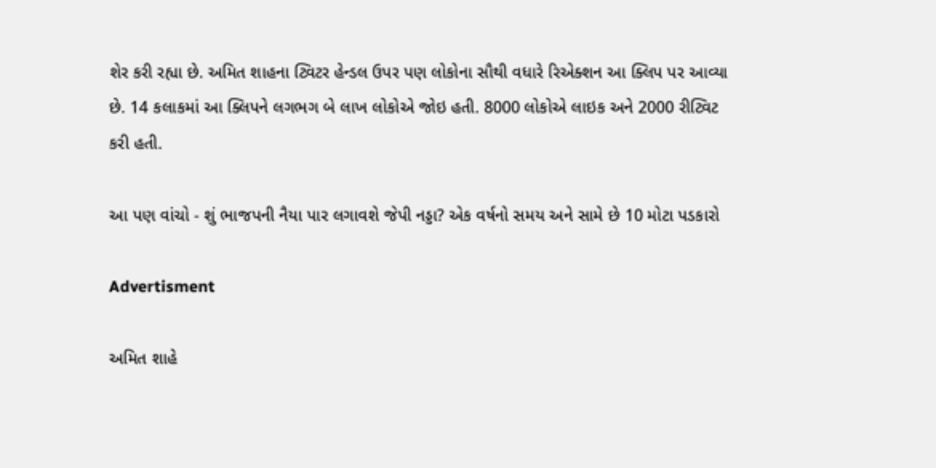શેર કરી રહ્યા છે. અમિત શાહના ટ્વિટર હેન્ડલ ઉપર પણ લોકોના સૌથી વધારે રિએક્શન આ ક્લિપ પર આવ્યા છે. 14 કલાકમાં આ ક્લિપને લગભગ બે લાખ લોકોએ જોઇ હતી. 8000 લોકોએ લાઇક અને 2000 રીટ્વિટ કરી હતી.

આ પણ વાંચો - શું ભાજપની નૈયા પાર લગાવશે જેપી નડ્ડા? એક વર્ષનો સમય અને સામે છે 10 મોટા પડકારો

Advertisment

અમિત શાહે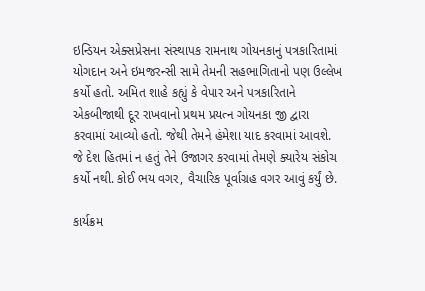ઇન્ડિયન એક્સપ્રેસના સંસ્થાપક રામનાથ ગોયનકાનું પત્રકારિતામાં યોગદાન અને ઇમજરન્સી સામે તેમની સહભાગિતાનો પણ ઉલ્લેખ કર્યો હતો. અમિત શાહે કહ્યું કે વેપાર અને પત્રકારિતાને એકબીજાથી દૂર રાખવાનો પ્રથમ પ્રયત્ન ગોયનકા જી દ્વારા કરવામાં આવ્યો હતો. જેથી તેમને હંમેશા યાદ કરવામાં આવશે. જે દેશ હિતમાં ન હતું તેને ઉજાગર કરવામાં તેમણે ક્યારેય સંકોચ કર્યો નથી. કોઈ ભય વગર, વૈચારિક પૂર્વાગ્રહ વગર આવું કર્યું છે.

કાર્યક્રમ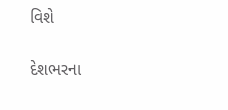વિશે

દેશભરના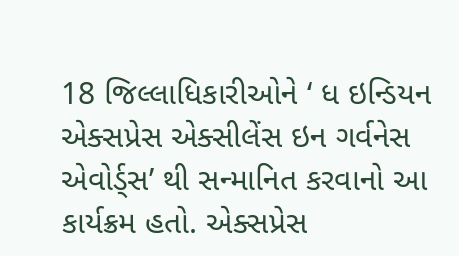18 જિલ્લાધિકારીઓને ‘ ધ ઇન્ડિયન એક્સપ્રેસ એક્સીલેંસ ઇન ગર્વનેસ એવોર્ડ્સ’ થી સન્માનિત કરવાનો આ કાર્યક્રમ હતો. એક્સપ્રેસ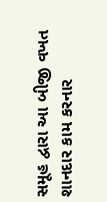સમૂહ દ્વારા આ બીજી વખત શાનદાર કામ કરનાર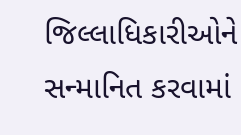જિલ્લાધિકારીઓને સન્માનિત કરવામાં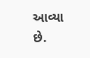આવ્યા છે.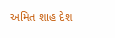અમિત શાહ દેશ